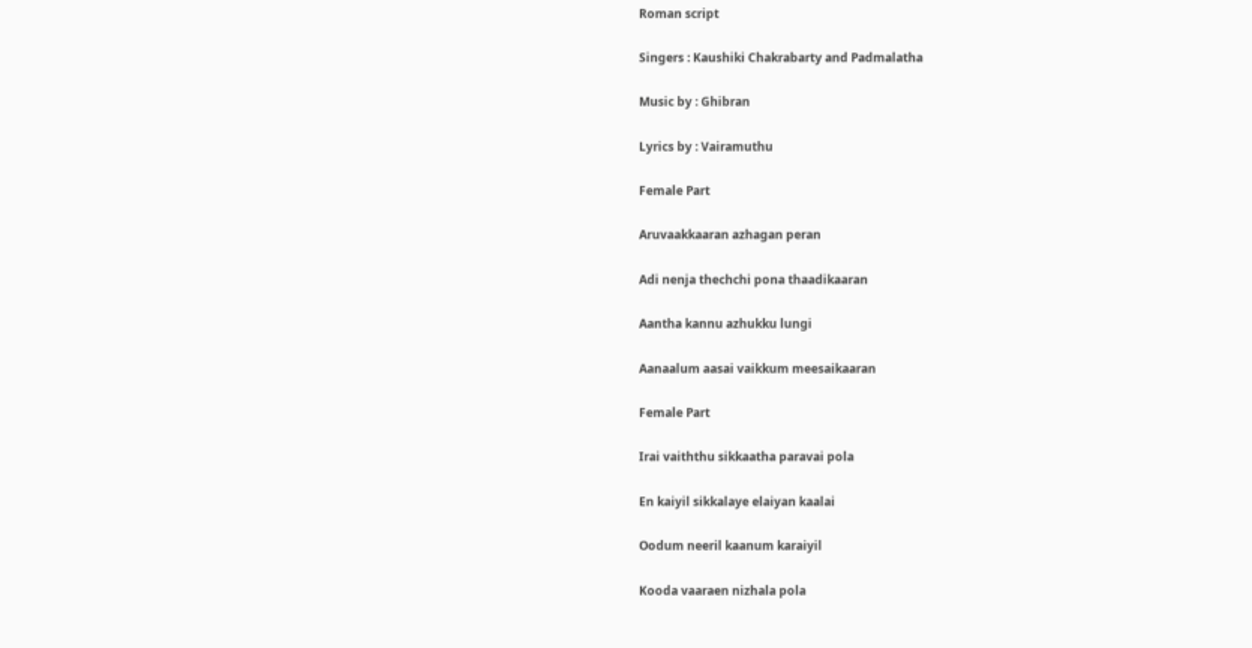Roman script

Singers : Kaushiki Chakrabarty and Padmalatha

Music by : Ghibran

Lyrics by : Vairamuthu

Female Part

Aruvaakkaaran azhagan peran

Adi nenja thechchi pona thaadikaaran

Aantha kannu azhukku lungi

Aanaalum aasai vaikkum meesaikaaran

Female Part

Irai vaiththu sikkaatha paravai pola

En kaiyil sikkalaye elaiyan kaalai

Oodum neeril kaanum karaiyil

Kooda vaaraen nizhala pola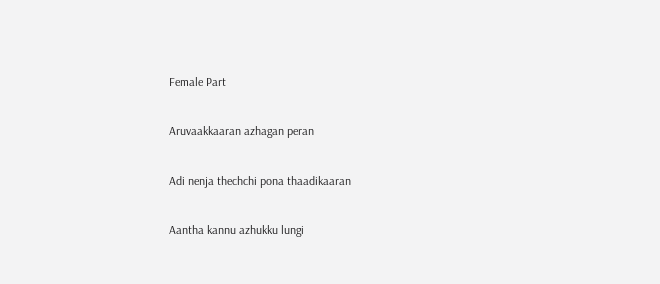Female Part

Aruvaakkaaran azhagan peran

Adi nenja thechchi pona thaadikaaran

Aantha kannu azhukku lungi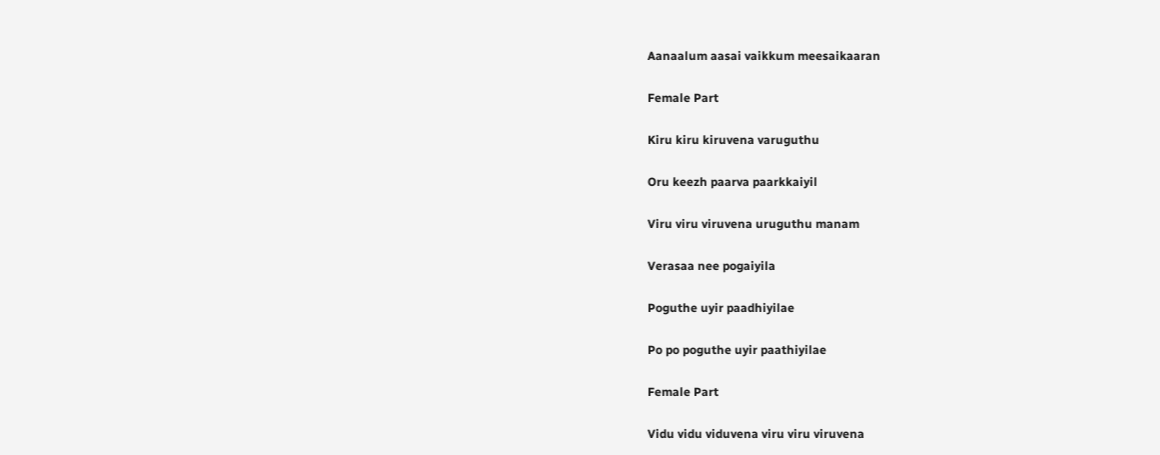Aanaalum aasai vaikkum meesaikaaran

Female Part

Kiru kiru kiruvena varuguthu

Oru keezh paarva paarkkaiyil

Viru viru viruvena uruguthu manam

Verasaa nee pogaiyila

Poguthe uyir paadhiyilae

Po po poguthe uyir paathiyilae

Female Part

Vidu vidu viduvena viru viru viruvena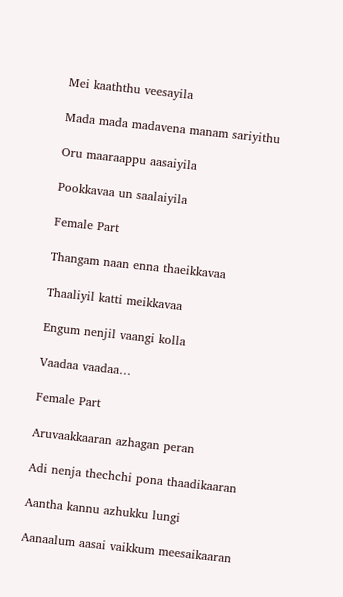Mei kaaththu veesayila

Mada mada madavena manam sariyithu

Oru maaraappu aasaiyila

Pookkavaa un saalaiyila

Female Part

Thangam naan enna thaeikkavaa

Thaaliyil katti meikkavaa

Engum nenjil vaangi kolla

Vaadaa vaadaa…

Female Part

Aruvaakkaaran azhagan peran

Adi nenja thechchi pona thaadikaaran

Aantha kannu azhukku lungi

Aanaalum aasai vaikkum meesaikaaran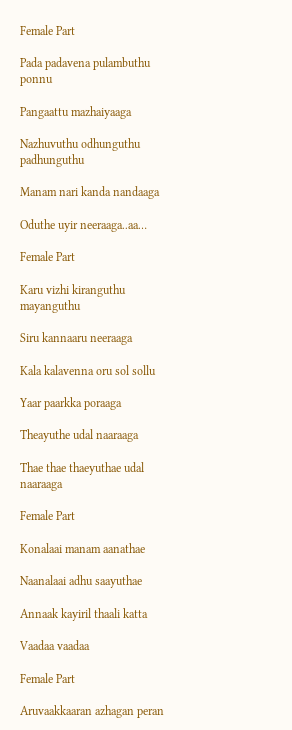Female Part

Pada padavena pulambuthu ponnu

Pangaattu mazhaiyaaga

Nazhuvuthu odhunguthu padhunguthu

Manam nari kanda nandaaga

Oduthe uyir neeraaga..aa…

Female Part

Karu vizhi kiranguthu mayanguthu

Siru kannaaru neeraaga

Kala kalavenna oru sol sollu

Yaar paarkka poraaga

Theayuthe udal naaraaga

Thae thae thaeyuthae udal naaraaga

Female Part

Konalaai manam aanathae

Naanalaai adhu saayuthae

Annaak kayiril thaali katta

Vaadaa vaadaa

Female Part

Aruvaakkaaran azhagan peran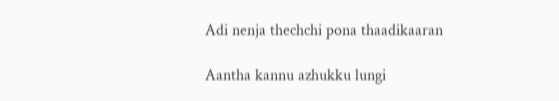Adi nenja thechchi pona thaadikaaran

Aantha kannu azhukku lungi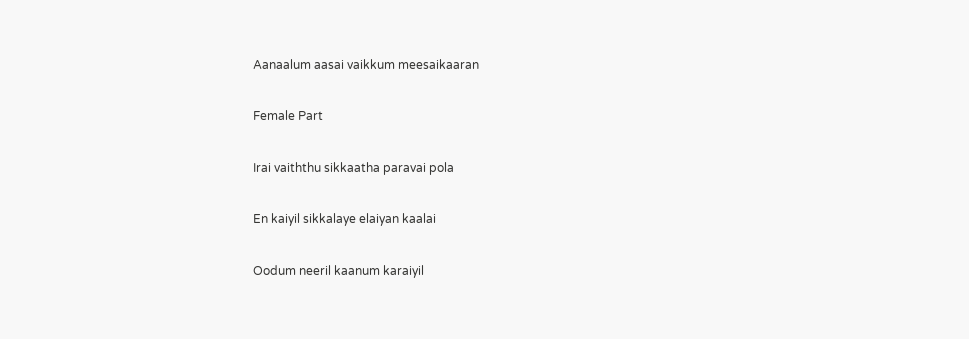Aanaalum aasai vaikkum meesaikaaran

Female Part

Irai vaiththu sikkaatha paravai pola

En kaiyil sikkalaye elaiyan kaalai

Oodum neeril kaanum karaiyil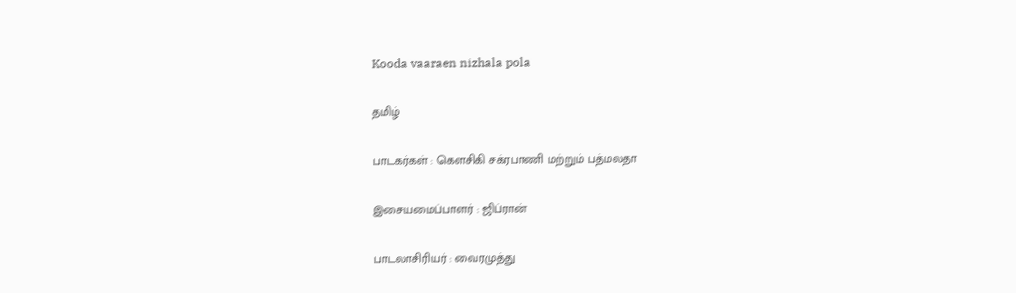Kooda vaaraen nizhala pola

தமிழ்

பாடகர்கள் : கௌசிகி சக்ரபாணி மற்றும் பத்மலதா

இசையமைப்பாளர் : ஜிப்ரான்

பாடலாசிரியர் : வைரமுத்து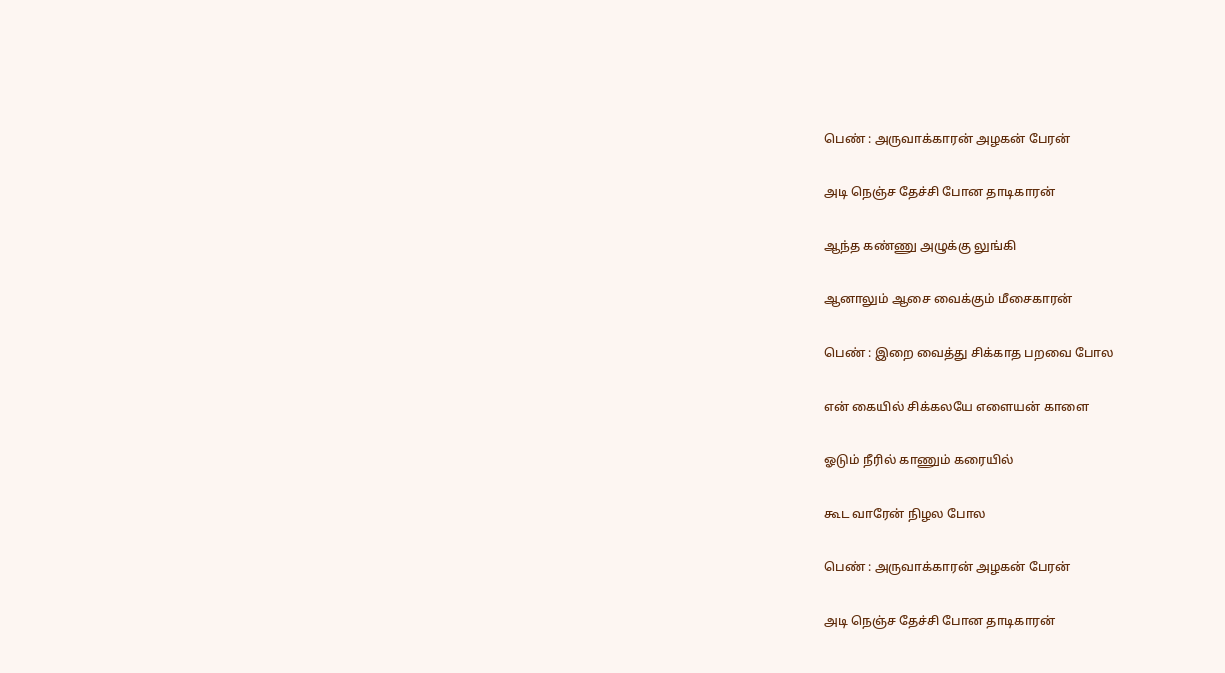பெண் : அருவாக்காரன் அழகன் பேரன்

அடி நெஞ்ச தேச்சி போன தாடிகாரன்

ஆந்த கண்ணு அழுக்கு லுங்கி

ஆனாலும் ஆசை வைக்கும் மீசைகாரன்

பெண் : இறை வைத்து சிக்காத பறவை போல

என் கையில் சிக்கலயே எளையன் காளை

ஓடும் நீரில் காணும் கரையில்

கூட வாரேன் நிழல போல

பெண் : அருவாக்காரன் அழகன் பேரன்

அடி நெஞ்ச தேச்சி போன தாடிகாரன்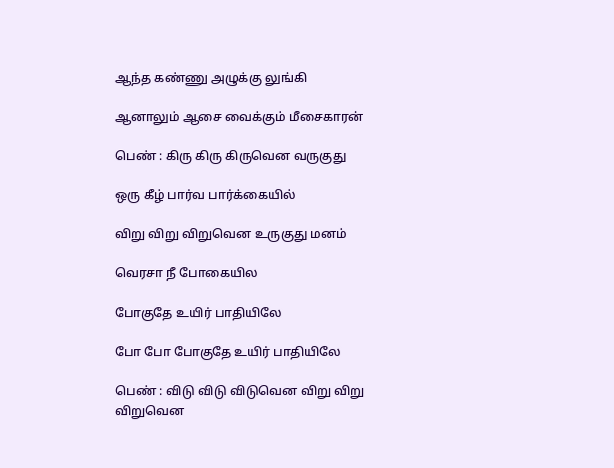ஆந்த கண்ணு அழுக்கு லுங்கி

ஆனாலும் ஆசை வைக்கும் மீசைகாரன்

பெண் : கிரு கிரு கிருவென வருகுது

ஒரு கீழ் பார்வ பார்க்கையில்

விறு விறு விறுவென உருகுது மனம்

வெரசா நீ போகையில

போகுதே உயிர் பாதியிலே

போ போ போகுதே உயிர் பாதியிலே

பெண் : விடு விடு விடுவென விறு விறு விறுவென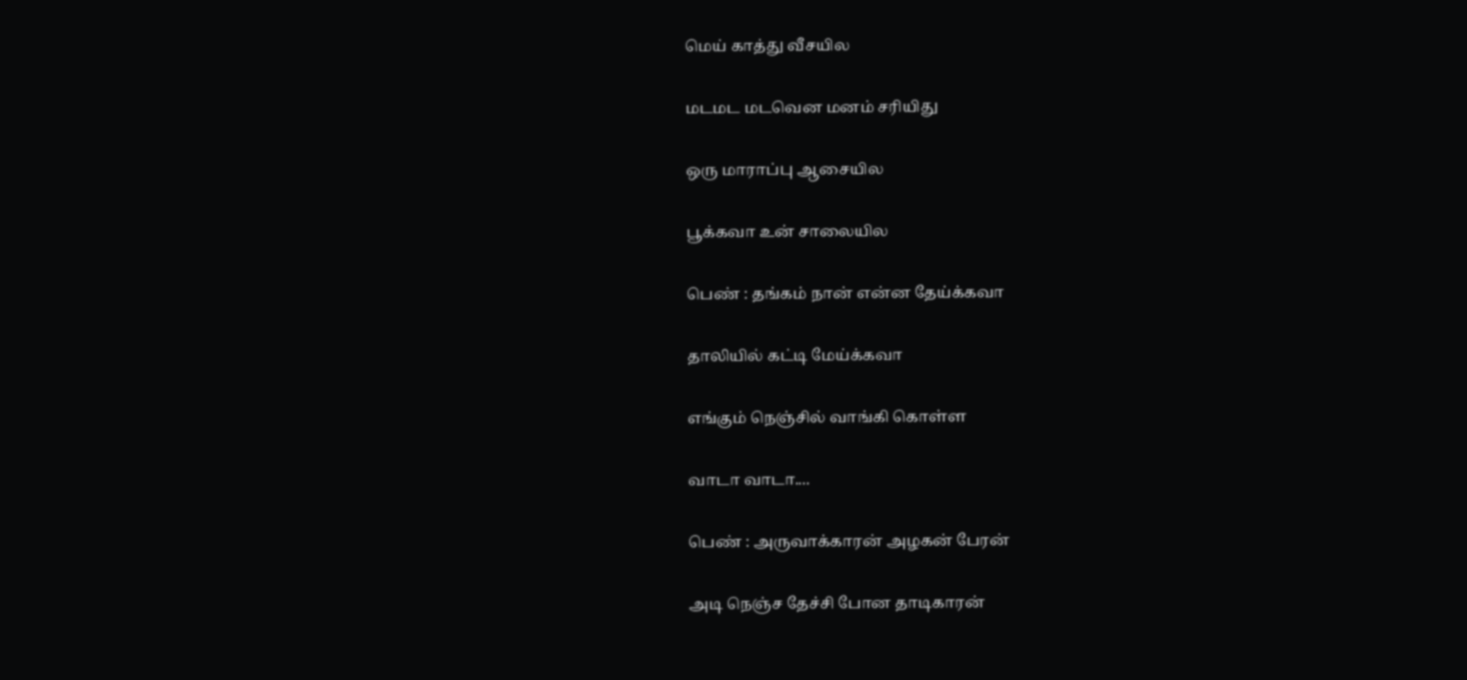மெய் காத்து வீசயில

மடமட மடவென மனம் சரியிது

ஒரு மாராப்பு ஆசையில

பூக்கவா உன் சாலையில

பெண் : தங்கம் நான் என்ன தேய்க்கவா

தாலியில் கட்டி மேய்க்கவா

எங்கும் நெஞ்சில் வாங்கி கொள்ள

வாடா வாடா....

பெண் : அருவாக்காரன் அழகன் பேரன்

அடி நெஞ்ச தேச்சி போன தாடிகாரன்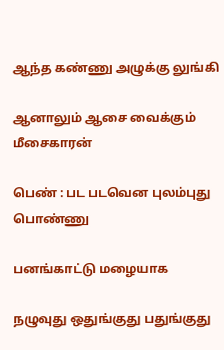ஆந்த கண்ணு அழுக்கு லுங்கி

ஆனாலும் ஆசை வைக்கும் மீசைகாரன்

பெண் : பட படவென புலம்புது பொண்ணு

பனங்காட்டு மழையாக

நழுவுது ஒதுங்குது பதுங்குது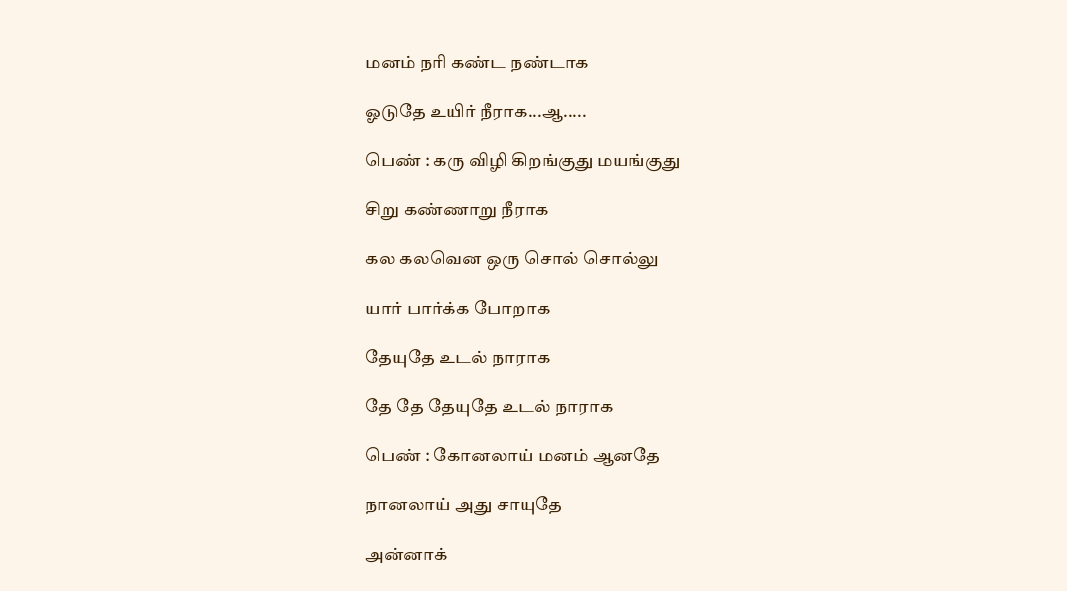மனம் நரி கண்ட நண்டாக

ஓடுதே உயிர் நீராக...ஆ.....

பெண் : கரு விழி கிறங்குது மயங்குது

சிறு கண்ணாறு நீராக

கல கலவென ஒரு சொல் சொல்லு

யார் பார்க்க போறாக

தேயுதே உடல் நாராக

தே தே தேயுதே உடல் நாராக

பெண் : கோனலாய் மனம் ஆனதே

நானலாய் அது சாயுதே

அன்னாக்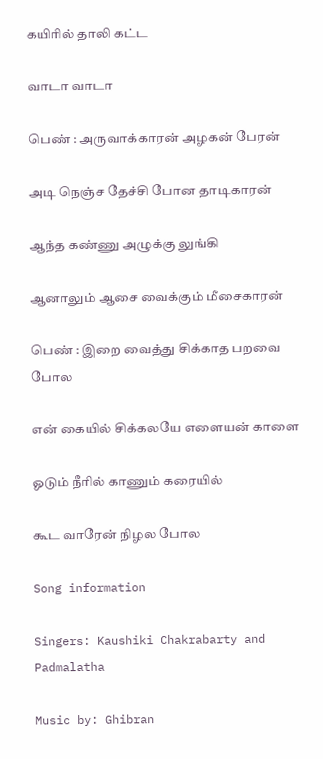கயிரில் தாலி கட்ட

வாடா வாடா

பெண் : அருவாக்காரன் அழகன் பேரன்

அடி நெஞ்ச தேச்சி போன தாடிகாரன்

ஆந்த கண்ணு அழுக்கு லுங்கி

ஆனாலும் ஆசை வைக்கும் மீசைகாரன்

பெண் : இறை வைத்து சிக்காத பறவை போல

என் கையில் சிக்கலயே எளையன் காளை

ஓடும் நீரில் காணும் கரையில்

கூட வாரேன் நிழல போல

Song information

Singers: Kaushiki Chakrabarty and Padmalatha

Music by: Ghibran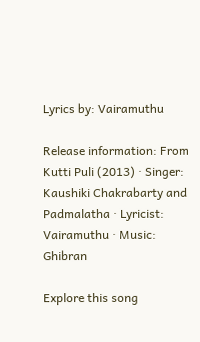Lyrics by: Vairamuthu

Release information: From Kutti Puli (2013) · Singer: Kaushiki Chakrabarty and Padmalatha · Lyricist: Vairamuthu · Music: Ghibran

Explore this song